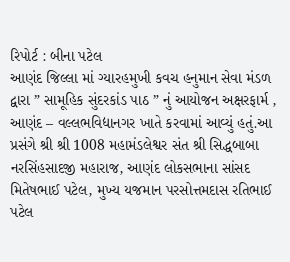રિપોર્ટ : બીના પટેલ
આણંદ જિલ્લા માં ગ્યારહમુખી કવચ હનુમાન સેવા મંડળ દ્વારા ” સામૂહિક સુંદરકાંડ પાઠ ” નું આયોજન અક્ષરફાર્મ , આણંદ – વલ્લભવિદ્યાનગર ખાતે કરવામાં આવ્યું હતું.આ પ્રસંગે શ્રી શ્રી 1008 મહામંડલેશ્વર સંત શ્રી સિદ્ધબાબા નરસિંહસાદજી મહારાજ, આણંદ લોકસભાના સાંસદ મિતેષભાઈ પટેલ, મુખ્ય યજમાન પરસોત્તમદાસ રતિભાઈ પટેલ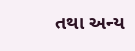તથા અન્ય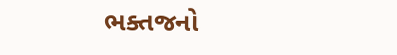ભક્તજનો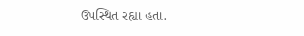ઉપસ્થિત રહ્યા હતા.